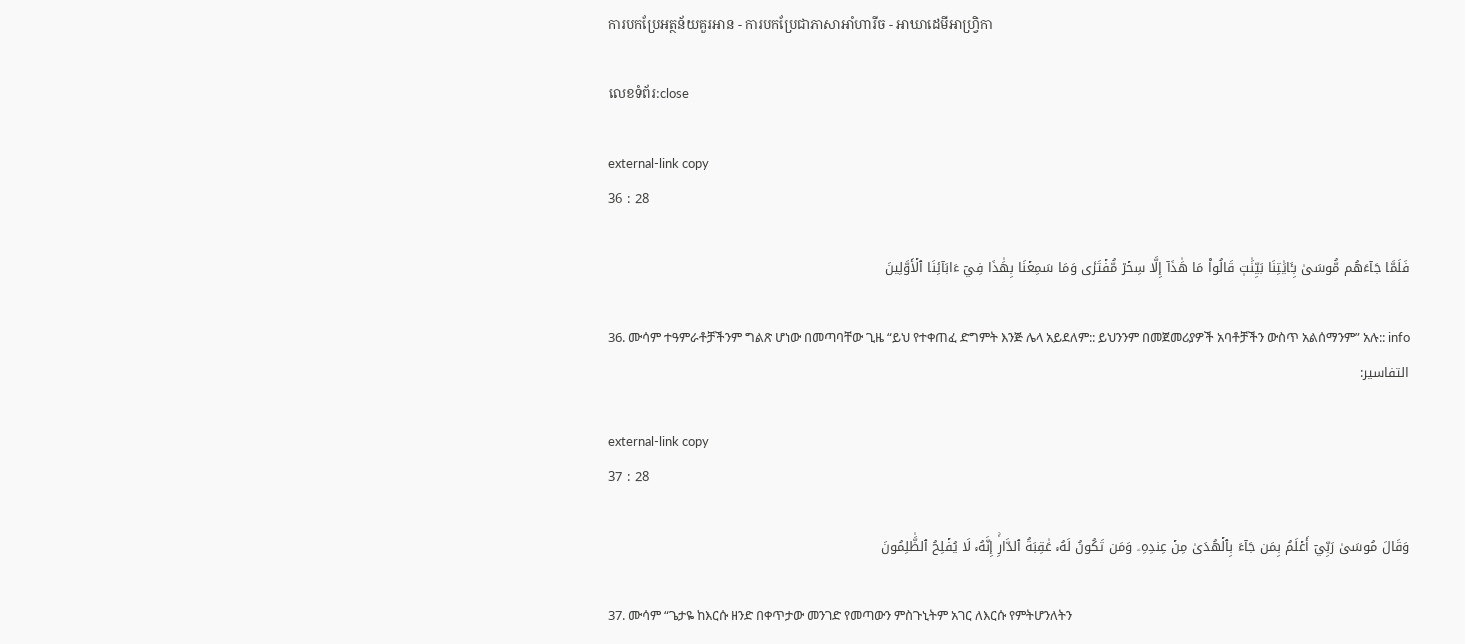ការបកប្រែអត្ថន័យគួរអាន - ការបកប្រែជាភាសាអាំហារីច - អាឃាដេមីអាហ្វ្រិកា

លេខទំព័រ:close

external-link copy
36 : 28

فَلَمَّا جَآءَهُم مُّوسَىٰ بِـَٔايَٰتِنَا بَيِّنَٰتٖ قَالُواْ مَا هَٰذَآ إِلَّا سِحۡرٞ مُّفۡتَرٗى وَمَا سَمِعۡنَا بِهَٰذَا فِيٓ ءَابَآئِنَا ٱلۡأَوَّلِينَ

36. ሙሳም ተዓምራቶቻችንም ግልጽ ሆነው በመጣባቸው ጊዜ “ይህ የተቀጠፈ ድግምት እንጅ ሌላ አይደለም:: ይህንንም በመጀመሪያዎች አባቶቻችን ውስጥ አልሰማንም” አሉ:: info
التفاسير:

external-link copy
37 : 28

وَقَالَ مُوسَىٰ رَبِّيٓ أَعۡلَمُ بِمَن جَآءَ بِٱلۡهُدَىٰ مِنۡ عِندِهِۦ وَمَن تَكُونُ لَهُۥ عَٰقِبَةُ ٱلدَّارِۚ إِنَّهُۥ لَا يُفۡلِحُ ٱلظَّٰلِمُونَ

37. ሙሳም “ጌታዬ ከእርሱ ዘንድ በቀጥታው መንገድ የመጣውን ምስጉኒትም አገር ለእርሱ የምትሆንለትን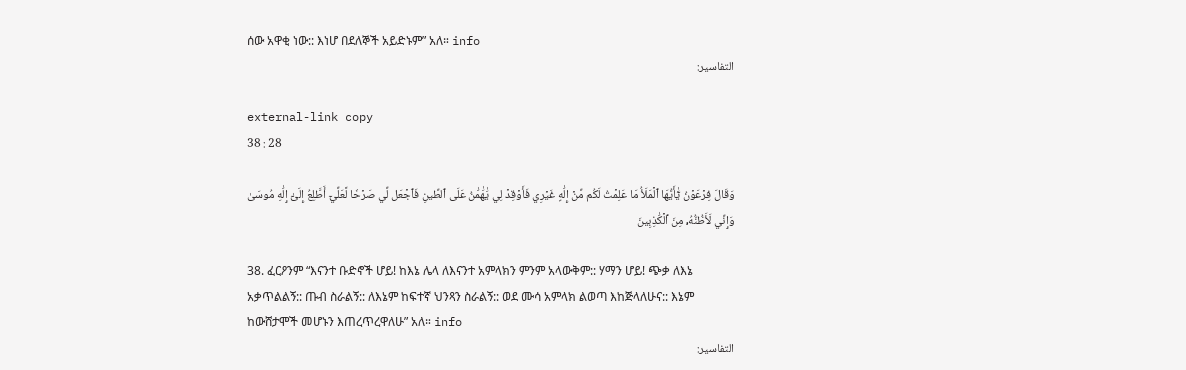ሰው አዋቂ ነው:: እነሆ በደለኞች አይድኑም” አለ። info
التفاسير:

external-link copy
38 : 28

وَقَالَ فِرۡعَوۡنُ يَٰٓأَيُّهَا ٱلۡمَلَأُ مَا عَلِمۡتُ لَكُم مِّنۡ إِلَٰهٍ غَيۡرِي فَأَوۡقِدۡ لِي يَٰهَٰمَٰنُ عَلَى ٱلطِّينِ فَٱجۡعَل لِّي صَرۡحٗا لَّعَلِّيٓ أَطَّلِعُ إِلَىٰٓ إِلَٰهِ مُوسَىٰ وَإِنِّي لَأَظُنُّهُۥ مِنَ ٱلۡكَٰذِبِينَ

38. ፈርዖንም “እናንተ ቡድኖች ሆይ! ከእኔ ሌላ ለእናንተ አምላክን ምንም አላውቅም:: ሃማን ሆይ! ጭቃ ለእኔ አቃጥልልኝ:: ጡብ ስራልኝ:: ለእኔም ከፍተኛ ህንጻን ስራልኝ:: ወደ ሙሳ አምላክ ልወጣ እከጅላለሁና:: እኔም ከውሸታሞች መሆኑን እጠረጥረዋለሁ” አለ። info
التفاسير: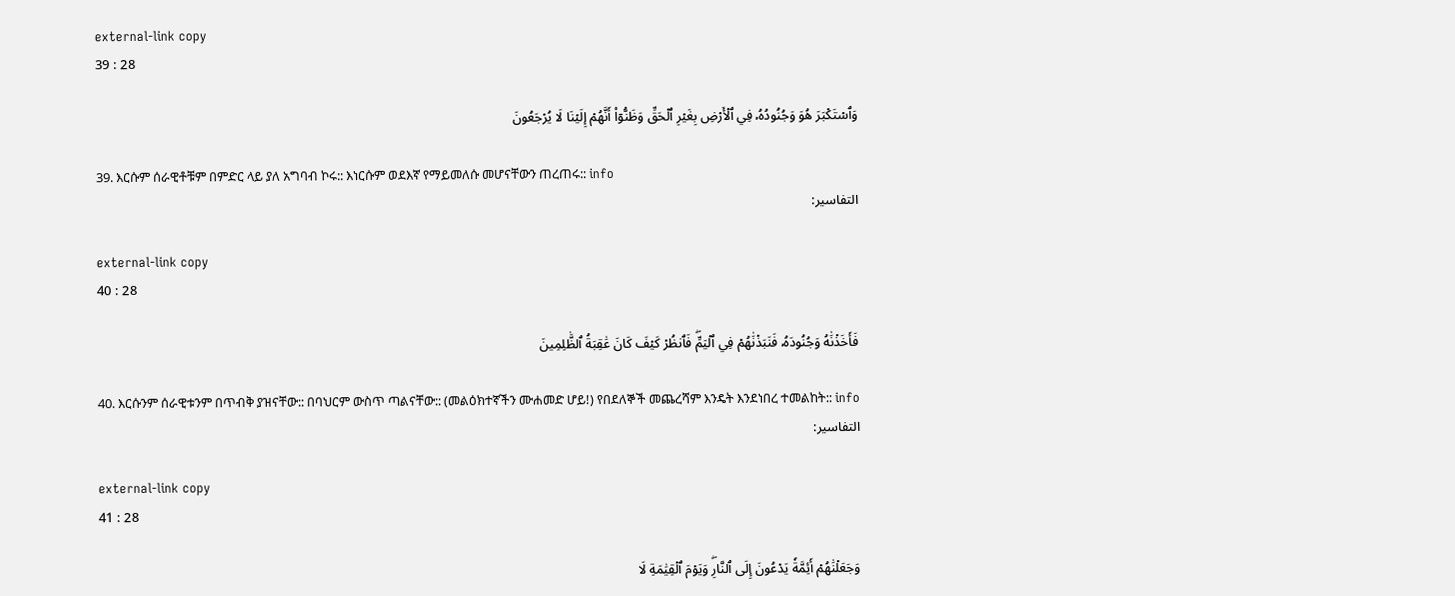external-link copy
39 : 28

وَٱسۡتَكۡبَرَ هُوَ وَجُنُودُهُۥ فِي ٱلۡأَرۡضِ بِغَيۡرِ ٱلۡحَقِّ وَظَنُّوٓاْ أَنَّهُمۡ إِلَيۡنَا لَا يُرۡجَعُونَ

39. እርሱም ሰራዊቶቹም በምድር ላይ ያለ አግባብ ኮሩ:: እነርሱም ወደእኛ የማይመለሱ መሆናቸውን ጠረጠሩ:: info
التفاسير:

external-link copy
40 : 28

فَأَخَذۡنَٰهُ وَجُنُودَهُۥ فَنَبَذۡنَٰهُمۡ فِي ٱلۡيَمِّۖ فَٱنظُرۡ كَيۡفَ كَانَ عَٰقِبَةُ ٱلظَّٰلِمِينَ

40. እርሱንም ሰራዊቱንም በጥብቅ ያዝናቸው:: በባህርም ውስጥ ጣልናቸው:: (መልዕክተኛችን ሙሐመድ ሆይ!) የበደለኞች መጨረሻም እንዴት እንደነበረ ተመልከት:: info
التفاسير:

external-link copy
41 : 28

وَجَعَلۡنَٰهُمۡ أَئِمَّةٗ يَدۡعُونَ إِلَى ٱلنَّارِۖ وَيَوۡمَ ٱلۡقِيَٰمَةِ لَا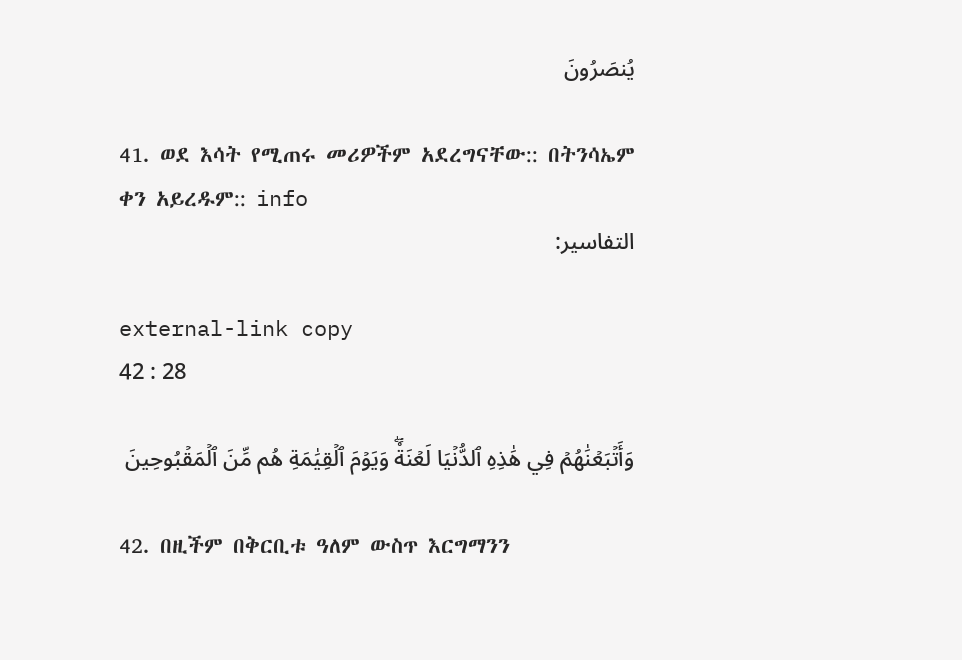يُنصَرُونَ

41. ወደ እሳት የሚጠሩ መሪዎችም አደረግናቸው:: በትንሳኤም ቀን አይረዱም:: info
التفاسير:

external-link copy
42 : 28

وَأَتۡبَعۡنَٰهُمۡ فِي هَٰذِهِ ٱلدُّنۡيَا لَعۡنَةٗۖ وَيَوۡمَ ٱلۡقِيَٰمَةِ هُم مِّنَ ٱلۡمَقۡبُوحِينَ

42. በዚችም በቅርቢቱ ዓለም ውስጥ እርግማንን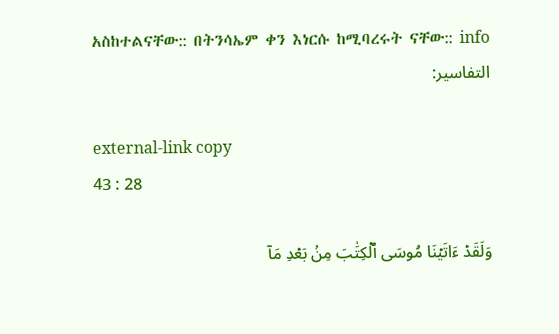አስከተልናቸው:: በትንሳኤም ቀን እነርሱ ከሚባረሩት ናቸው:: info
التفاسير:

external-link copy
43 : 28

وَلَقَدۡ ءَاتَيۡنَا مُوسَى ٱلۡكِتَٰبَ مِنۢ بَعۡدِ مَآ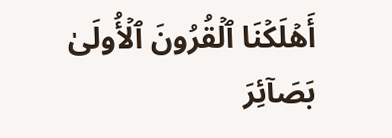أَهۡلَكۡنَا ٱلۡقُرُونَ ٱلۡأُولَىٰ بَصَآئِرَ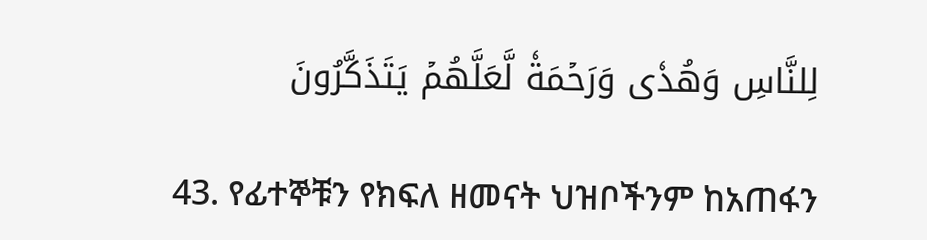لِلنَّاسِ وَهُدٗى وَرَحۡمَةٗ لَّعَلَّهُمۡ يَتَذَكَّرُونَ

43. የፊተኞቹን የክፍለ ዘመናት ህዝቦችንም ከአጠፋን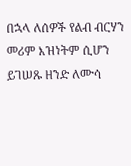በኋላ ለሰዎች የልብ ብርሃን መሪም እዝነትም ሲሆን ይገሠጹ ዘንድ ለሙሳ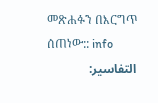መጽሐፉን በእርግጥ ሰጠነው:: info
التفاسير: